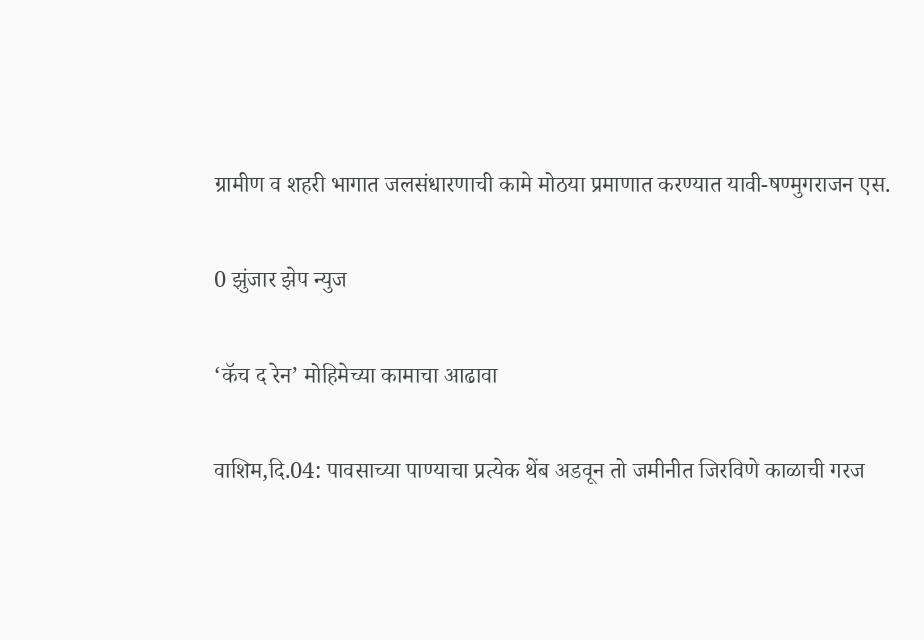ग्रामीण व शहरी भागात जलसंधारणाची कामे मोठया प्रमाणात करण्यात यावी-षण्मुगराजन एस.

0 झुंजार झेप न्युज

‘कॅच द रेन’ मोहिमेच्या कामाचा आढावा

वाशिम,दि.04: पावसाच्या पाण्याचा प्रत्येक थेंब अडवून तो जमीनीत जिरविणे काळाची गरज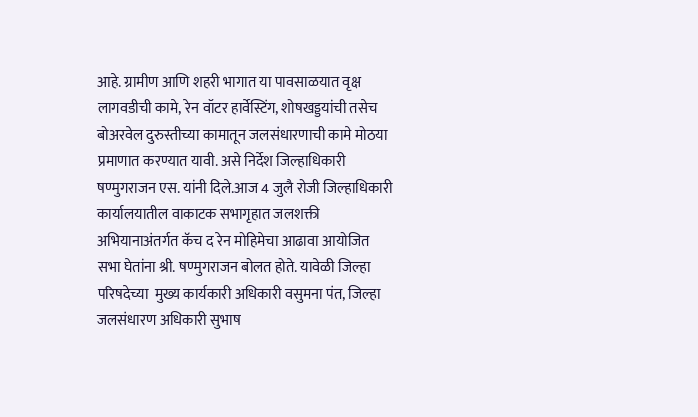आहे. ग्रामीण आणि शहरी भागात या पावसाळयात वृक्ष लागवडीची कामे, रेन वॉटर हार्वेस्टिंग, शोषखड्डयांची तसेच बोअरवेल दुरुस्तीच्या कामातून जलसंधारणाची कामे मोठया प्रमाणात करण्यात यावी. असे निर्देश जिल्हाधिकारी षण्मुगराजन एस. यांनी दिले.आज 4 जुलै रोजी जिल्हाधिकारी कार्यालयातील वाकाटक सभागृहात जलशक्ती अभियानाअंतर्गत कॅच द रेन मोहिमेचा आढावा आयोजित सभा घेतांना श्री. षण्मुगराजन बोलत होते. यावेळी जिल्हा परिषदेच्या  मुख्य कार्यकारी अधिकारी वसुमना पंत, जिल्हा जलसंधारण अधिकारी सुभाष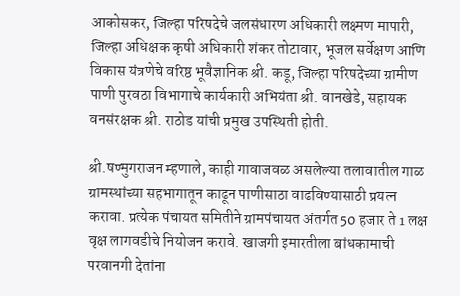आकोसकर, जिल्हा परिषदेचे जलसंधारण अधिकारी लक्ष्मण मापारी, जिल्हा अधिक्षक कृषी अधिकारी शंकर तोटावार, भूजल सर्वेक्षण आणि विकास यंत्रणेचे वरिष्ठ भूवैज्ञानिक श्री. कडू, जिल्हा परिषदेच्या ग्रामीण पाणी पुरवठा विभागाचे कार्यकारी अभियंता श्री. वानखेडे, सहायक वनसंरक्षक श्री. राठोड यांची प्रमुख उपस्थिती होती.

श्री.षण्मुगराजन म्हणाले, काही गावाजवळ असलेल्या तलावातील गाळ ग्रामस्थांच्या सहभागातून काढून पाणीसाठा वाढविण्यासाठी प्रयत्न करावा. प्रत्येक पंचायत समितीने ग्रामपंचायत अंतर्गत 50 हजार ते 1 लक्ष वृक्ष लागवडीचे नियोजन करावे. खाजगी इमारतीला बांधकामाची परवानगी देतांना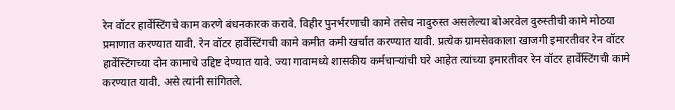रेन वॉटर हार्वेस्टिंगचे काम करणे बंधनकारक करावे. विहीर पुनर्भरणाची कामे तसेच नादुरुस्त असलेल्या बोअरवेल दुरुस्तीची कामे मोठया प्रमाणात करण्यात यावी. रेन वॉटर हार्वेस्टिंगची कामे कमीत कमी खर्चात करण्यात यावी. प्रत्येक ग्रामसेवकाला खाजगी इमारतीवर रेन वॉटर हार्वेस्टिंगच्या दोन कामाचे उद्दिष्ट देण्यात यावे. ज्या गावामध्ये शासकीय कर्मचाऱ्यांची घरे आहेत त्यांच्या इमारतीवर रेन वॉटर हार्वेस्टिंगची कामे करण्यात यावी. असे त्यांनी सांगितले.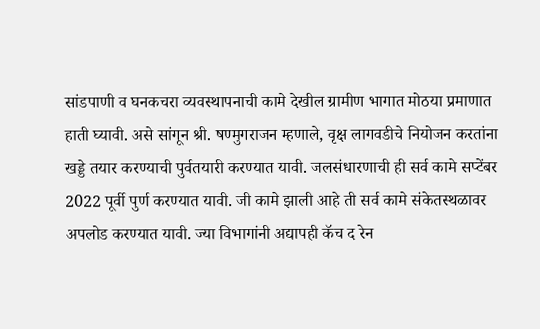सांडपाणी व घनकचरा व्यवस्थापनाची कामे देखील ग्रामीण भागात मोठया प्रमाणात हाती घ्यावी. असे सांगून श्री. षण्मुगराजन म्हणाले, वृक्ष लागवडीचे नियोजन करतांना खड्डे तयार करण्याची पुर्वतयारी करण्यात यावी. जलसंधारणाची ही सर्व कामे सप्टेंबर 2022 पूर्वी पुर्ण करण्यात यावी. जी कामे झाली आहे ती सर्व कामे संकेतस्थळावर अपलोड करण्यात यावी. ज्या विभागांनी अद्यापही कॅच द रेन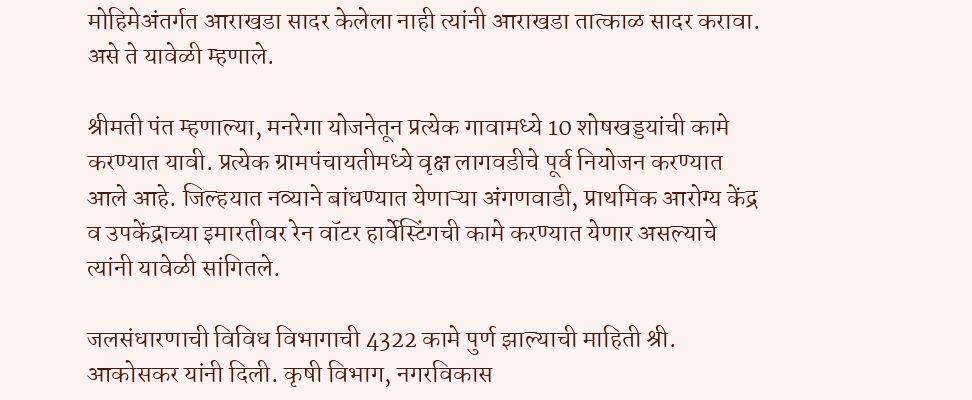मोहिमेअंतर्गत आराखडा सादर केलेला नाही त्यांनी आराखडा तात्काळ सादर करावा. असे ते यावेळी म्हणाले.

श्रीमती पंत म्हणाल्या, मनरेगा योजनेतून प्रत्येक गावामध्ये 10 शोषखड्डयांची कामे करण्यात यावी. प्रत्येक ग्रामपंचायतीमध्ये वृक्ष लागवडीचे पूर्व नियोजन करण्यात आले आहे. जिल्हयात नव्याने बांधण्यात येणाऱ्या अंगणवाडी, प्राथमिक आरोग्य केंद्र व उपकेंद्राच्या इमारतीवर रेन वॉटर हार्वेस्टिंगची कामे करण्यात येणार असल्याचे त्यांनी यावेळी सांगितले.

जलसंधारणाची विविध विभागाची 4322 कामे पुर्ण झाल्याची माहिती श्री. आकोसकर यांनी दिली. कृषी विभाग, नगरविकास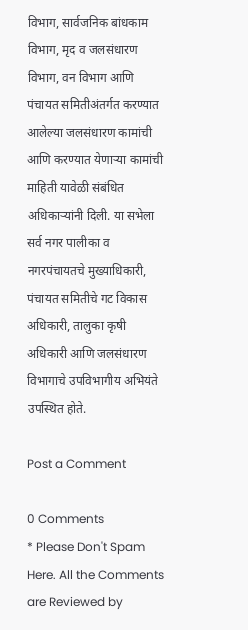विभाग, सार्वजनिक बांधकाम विभाग, मृद व जलसंधारण विभाग, वन विभाग आणि पंचायत समितीअंतर्गत करण्यात आलेल्या जलसंधारण कामांची आणि करण्यात येणाऱ्या कामांची माहिती यावेळी संबंधित अधिकाऱ्यांनी दिली. या सभेला सर्व नगर पालीका व नगरपंचायतचे मुख्याधिकारी, पंचायत समितीचे गट विकास अधिकारी, तालुका कृषी अधिकारी आणि जलसंधारण विभागाचे उपविभागीय अभियंते उपस्थित होते.

Post a Comment

0 Comments
* Please Don't Spam Here. All the Comments are Reviewed by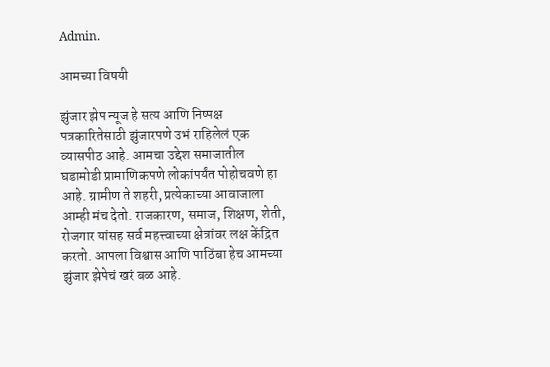Admin.

आमच्या विषयी

झुंजार झेप न्यूज हे सत्य आणि निष्पक्ष पत्रकारितेसाठी झुंजारपणे उभं राहिलेलं एक व्यासपीठ आहे. आमचा उद्देश समाजातील घडामोडी प्रामाणिकपणे लोकांपर्यंत पोहोचवणे हा आहे. ग्रामीण ते शहरी, प्रत्येकाच्या आवाजाला आम्ही मंच देतो. राजकारण, समाज, शिक्षण, शेती, रोजगार यांसह सर्व महत्त्वाच्या क्षेत्रांवर लक्ष केंद्रित करतो. आपला विश्वास आणि पाठिंबा हेच आमच्या झुंजार झेपेचं खरं बळ आहे.